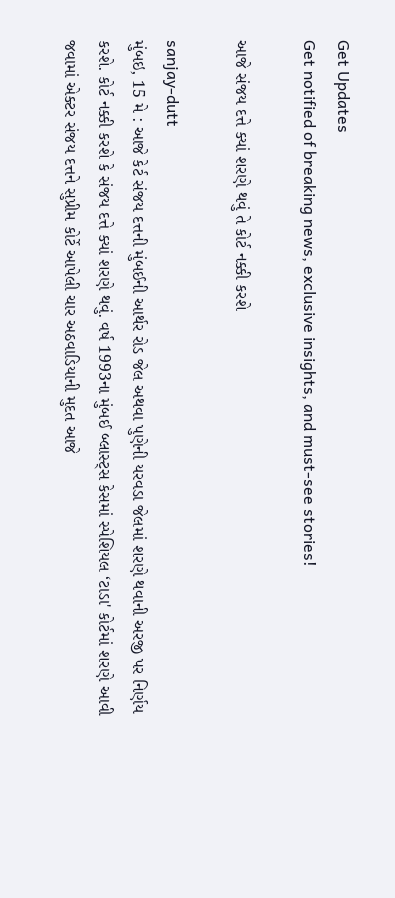Get Updates
Get notified of breaking news, exclusive insights, and must-see stories!

આજે સંજય દત્તે ક્યાં શરણે થવું તે કોર્ટ નક્કી કરશે

sanjay-dutt
મુંબઇ, 15 મે : આજે કેર્ટ સંજય દત્તની મુંબઈની આર્થર રોડ જેલ અથવા પુણેની યરવડા જેલમાં શરણે થવાની અરજી પર નિર્ણય કરશે. કોર્ટ નક્કી કરશે કે સંજય દત્તે ક્યાં શરણે થવું. વર્ષ 1993ના મુંબઈ બ્લાસ્ટ્સ કેસમાં સ્પેશિયલ ‘ટાડા' કોર્ટમાં શરણે આવી જવામાં એક્ટર સંજય દત્તને સુપ્રીમ કોર્ટે આપેલી ચાર અઠવાડિયાની મુદત આજે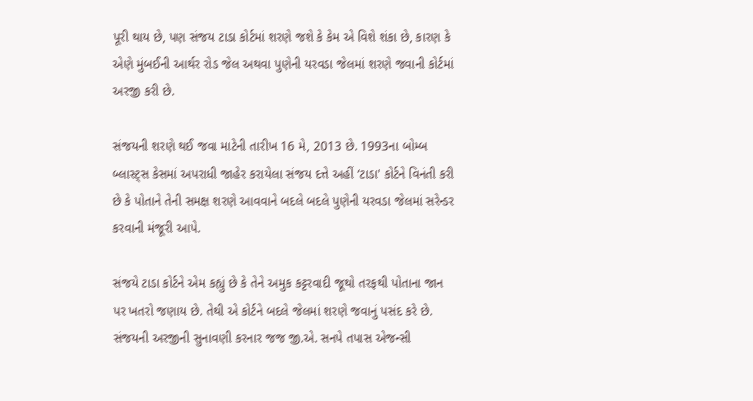પૂરી થાય છે, પણ સંજય ટાડા કોર્ટમાં શરણે જશે કે કેમ એ વિશે શંકા છે, કારણ કે એણે મુંબઈની આર્થર રોડ જેલ અથવા પુણેની યરવડા જેલમાં શરણે જવાની કોર્ટમાં અરજી કરી છે.

સંજયની શરણે થઈ જવા માટેની તારીખ 16 મે, 2013 છે. 1993ના બોમ્બ બ્લાસ્ટ્સ કેસમાં અપરાધી જાહેર કરાયેલા સંજય દત્તે અહીં ‘ટાડા' કોર્ટને વિનંતી કરી છે કે પોતાને તેની સમક્ષ શરણે આવવાને બદલે બદલે પુણેની યરવડા જેલમાં સરેન્ડર કરવાની મંજૂરી આપે.

સંજયે ટાડા કોર્ટને એમ કહ્યું છે કે તેને અમુક કટ્ટરવાદી જૂથો તરફથી પોતાના જાન પર ખતરો જણાય છે. તેથી એ કોર્ટને બદલે જેલમાં શરણે જવાનું પસંદ કરે છે. સંજયની અરજીની સુનાવણી કરનાર જજ જી.એ. સનપે તપાસ એજન્સી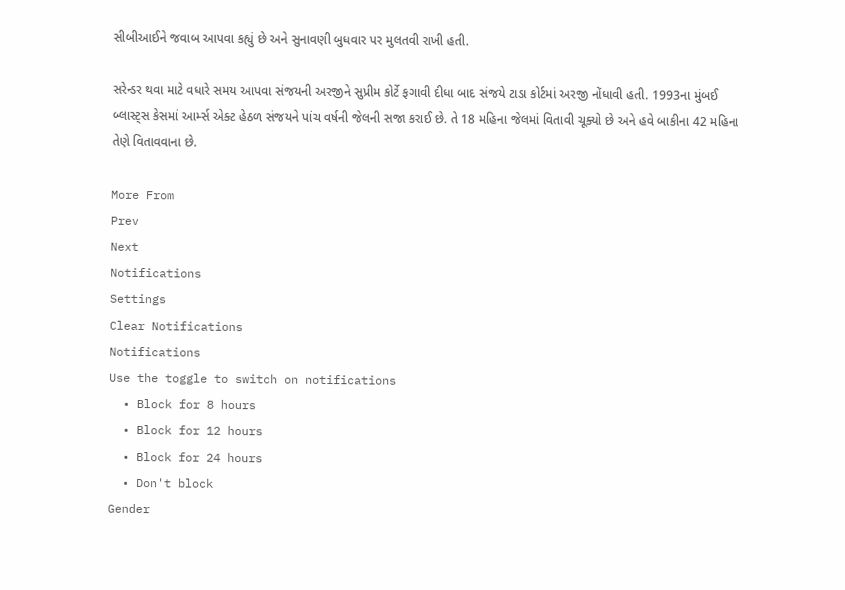સીબીઆઈને જવાબ આપવા કહ્યું છે અને સુનાવણી બુધવાર પર મુલતવી રાખી હતી.

સરેન્ડર થવા માટે વધારે સમય આપવા સંજયની અરજીને સુપ્રીમ કોર્ટે ફગાવી દીધા બાદ સંજયે ટાડા કોર્ટમાં અરજી નોંધાવી હતી. 1993ના મુંબઈ બ્લાસ્ટ્સ કેસમાં આર્મ્સ એક્ટ હેઠળ સંજયને પાંચ વર્ષની જેલની સજા કરાઈ છે. તે 18 મહિના જેલમાં વિતાવી ચૂક્યો છે અને હવે બાકીના 42 મહિના તેણે વિતાવવાના છે.

More From
Prev
Next
Notifications
Settings
Clear Notifications
Notifications
Use the toggle to switch on notifications
  • Block for 8 hours
  • Block for 12 hours
  • Block for 24 hours
  • Don't block
Gender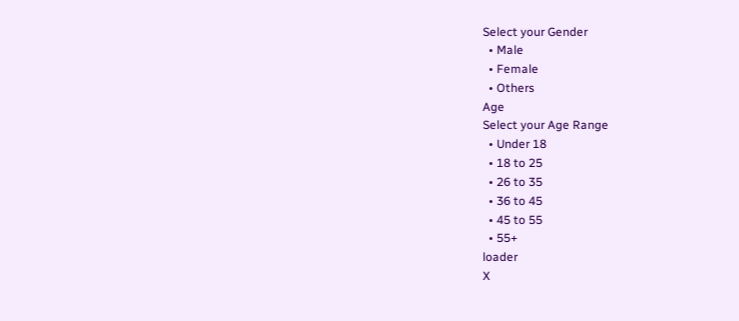Select your Gender
  • Male
  • Female
  • Others
Age
Select your Age Range
  • Under 18
  • 18 to 25
  • 26 to 35
  • 36 to 45
  • 45 to 55
  • 55+
loader
X